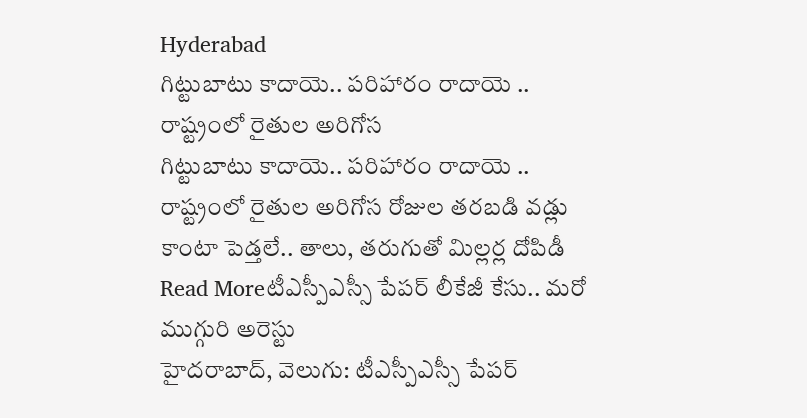Hyderabad
గిట్టుబాటు కాదాయె.. పరిహారం రాదాయె .. రాష్ట్రంలో రైతుల అరిగోస
గిట్టుబాటు కాదాయె.. పరిహారం రాదాయె .. రాష్ట్రంలో రైతుల అరిగోస రోజుల తరబడి వడ్లు కాంటా పెడ్తలే.. తాలు, తరుగుతో మిల్లర్ల దోపిడీ
Read Moreటీఎస్పీఎస్సీ పేపర్ లీకేజీ కేసు.. మరో ముగ్గురి అరెస్టు
హైదరాబాద్, వెలుగు: టీఎస్పీఎస్సీ పేపర్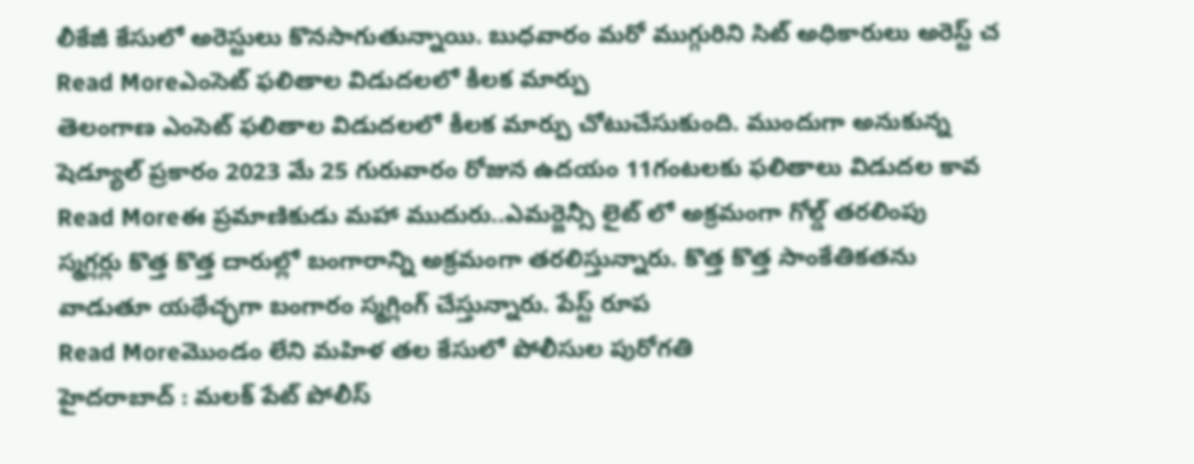లీకేజీ కేసులో అరెస్టులు కొనసాగుతున్నాయి. బుధవారం మరో ముగ్గురిని సిట్ అధికారులు అరెస్ట్ చ
Read Moreఎంసెట్ ఫలితాల విడుదలలో కీలక మార్పు
తెలంగాణ ఎంసెట్ ఫలితాల విడుదలలో కీలక మార్పు చోటుచేసుకుంది. ముందుగా అనుకున్న షెడ్యూల్ ప్రకారం 2023 మే 25 గురువారం రోజున ఉదయం 11గంటలకు ఫలితాలు విడుదల కావ
Read Moreఈ ప్రమాణికుడు మహా ముదురు..ఎమర్జెన్సీ లైట్ లో అక్రమంగా గోల్డ్ తరలింపు
స్మగ్లర్లు కొత్త కొత్త దారుల్లో బంగారాన్ని అక్రమంగా తరలిస్తున్నారు. కొత్త కొత్త సాంకేతికతను వాడుతూ యథేచ్ఛగా బంగారం స్మగ్లింగ్ చేస్తున్నారు. పేస్ట్ రూప
Read Moreమొండం లేని మహిళ తల కేసులో పోలీసుల పురోగతి
హైదరాబాద్ : మలక్ పేట్ పోలీస్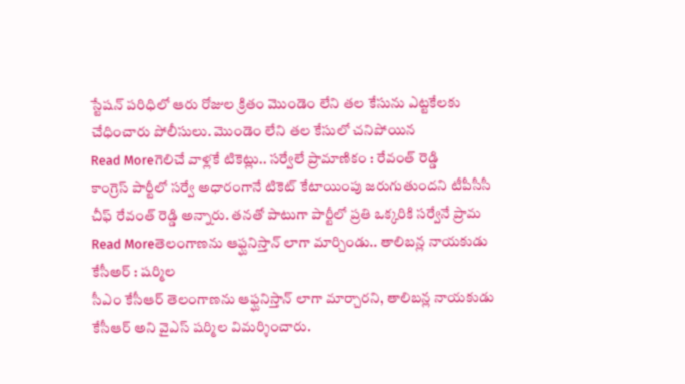స్టేషన్ పరిధిలో ఆరు రోజుల క్రితం మొండెం లేని తల కేసును ఎట్టకేలకు చేధించారు పోలీసులు. మొండెం లేని తల కేసులో చనిపోయిన
Read Moreగెలిచే వాళ్లకే టికెట్లు.. సర్వేలే ప్రామాణికం : రేవంత్ రెడ్డి
కాంగ్రెస్ పార్టీలో సర్వే అధారంగానే టికెట్ కేటాయింపు జరుగుతుందని టీపీసీసీ చీఫ్ రేవంత్ రెడ్డి అన్నారు. తనతో పాటుగా పార్టీలో ప్రతి ఒక్కరికి సర్వేనే ప్రామ
Read Moreతెలంగాణను ఆఫ్ఘనిస్తాన్ లాగా మార్చిండు.. తాలిబన్ల నాయకుడు కేసీఅర్ : షర్మిల
సీఎం కేసీఆర్ తెలంగాణను ఆఫ్ఘనిస్తాన్ లాగా మార్చారని, తాలిబన్ల నాయకుడు కేసీఆర్ అని వైఎస్ షర్మిల విమర్శించారు.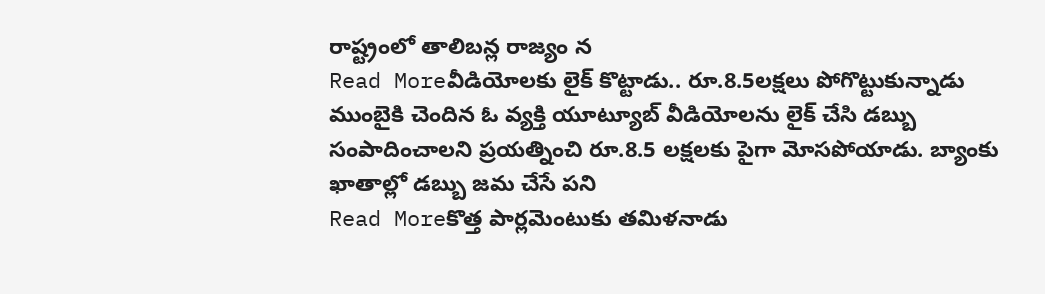రాష్ట్రంలో తాలిబన్ల రాజ్యం న
Read Moreవీడియోలకు లైక్ కొట్టాడు.. రూ.8.5లక్షలు పోగొట్టుకున్నాడు
ముంబైకి చెందిన ఓ వ్యక్తి యూట్యూబ్ వీడియోలను లైక్ చేసి డబ్బు సంపాదించాలని ప్రయత్నించి రూ.8.5 లక్షలకు పైగా మోసపోయాడు. బ్యాంకు ఖాతాల్లో డబ్బు జమ చేసే పని
Read Moreకొత్త పార్లమెంటుకు తమిళనాడు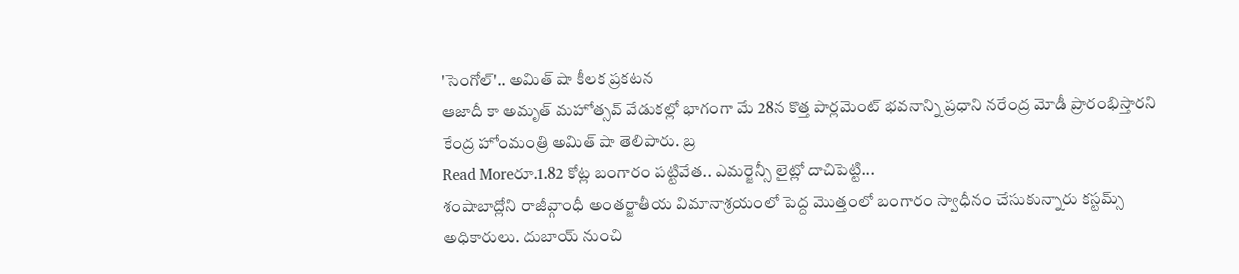'సెంగోల్'.. అమిత్ షా కీలక ప్రకటన
ఆజాదీ కా అమృత్ మహోత్సవ్ వేడుకల్లో భాగంగా మే 28న కొత్త పార్లమెంట్ భవనాన్ని ప్రధాని నరేంద్ర మోడీ ప్రారంభిస్తారని కేంద్ర హోంమంత్రి అమిత్ షా తెలిపారు. బ్ర
Read Moreరూ.1.82 కోట్ల బంగారం పట్టివేత.. ఎమర్జెన్సీ లైట్లో దాచిపెట్టి...
శంషాబాద్లోని రాజీవ్గాంధీ అంతర్జాతీయ విమానాశ్రయంలో పెద్ద మొత్తంలో బంగారం స్వాధీనం చేసుకున్నారు కస్టమ్స్ అధికారులు. దుబాయ్ నుంచి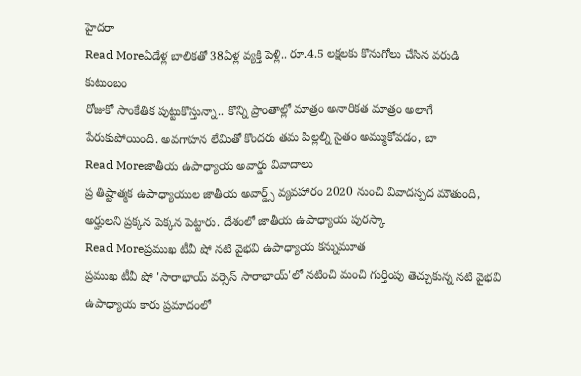హైదరా
Read Moreఏడేళ్ల బాలికతో 38ఏళ్ల వ్యక్తి పెళ్లి.. రూ.4.5 లక్షలకు కొనుగోలు చేసిన వరుడి కుటుంబం
రోజుకో సాంకేతిక పుట్టుకొస్తున్నా.. కొన్ని ప్రాంతాల్లో మాత్రం అనారికత మాత్రం అలాగే పేరుకుపోయింది. అవగాహన లేమితో కొందరు తమ పిల్లల్ని సైతం అమ్ముకోవడం, బా
Read Moreజాతీయ ఉపాధ్యాయ అవార్డు వివాదాలు
ప్ర తిష్టాత్మక ఉపాధ్యాయుల జాతీయ అవార్డ్స్ వ్యవహారం 2020 నుంచి వివాదస్పద మౌతుంది, అర్హులని ప్రక్కన పెక్కన పెట్టారు. దేశంలో జాతీయ ఉపాధ్యాయ పురస్కా
Read Moreప్రముఖ టీవీ షో నటి వైభవి ఉపాధ్యాయ కన్నుమూత
ప్రముఖ టీవీ షో 'సారాభాయ్ వర్సెస్ సారాభాయ్'లో నటించి మంచి గుర్తింపు తెచ్చుకున్న నటి వైభవి ఉపాధ్యాయ కారు ప్రమాదంలో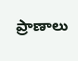ప్రాణాలు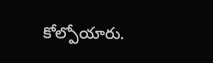కోల్పోయారు.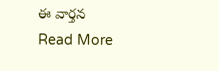ఈ వార్తన
Read More